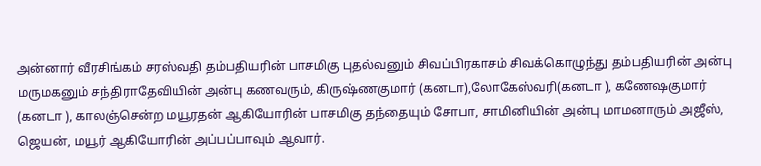அன்னார் வீரசிங்கம் சரஸ்வதி தம்பதியரின் பாசமிகு புதல்வனும் சிவப்பிரகாசம் சிவக்கொழுந்து தம்பதியரின் அன்பு மருமகனும் சந்திராதேவியின் அன்பு கணவரும், கிருஷ்ணகுமார் (கனடா),லோகேஸ்வரி(கனடா ), கணேஷகுமார் (கனடா ), காலஞ்சென்ற மயூரதன் ஆகியோரின் பாசமிகு தந்தையும் சோபா, சாமினியின் அன்பு மாமனாரும் அஜீஸ், ஜெயன், மயூர் ஆகியோரின் அப்பப்பாவும் ஆவார்.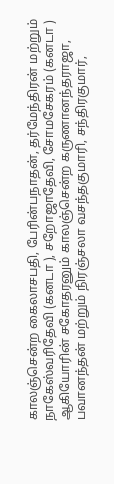காலஞ்சென்ற கைலாசபதி, பேரின்பநாதன், தர்மேந்திரன் மற்றும் நாகேஸ்வரிதேவி (கனடா ), சறோஜாதேவி, சோமசேகரம் (கனடா ) ஆகியோரின் சகோதரனும் காலஞ்சென்ற கருணானந்தராஜா, பவானந்தன் மற்றும் நிரஞ்சலா வசந்தகுமாரி, சந்திரகுமார்,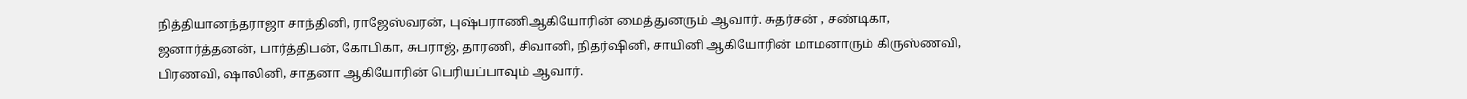நித்தியானந்தராஜா சாந்தினி, ராஜேஸ்வரன், புஷ்பராணிஆகியோரின் மைத்துனரும் ஆவார். சுதர்சன் , சண்டிகா, ஜனார்த்தனன், பார்த்திபன், கோபிகா, சுபராஜ், தாரணி, சிவானி, நிதர்ஷினி, சாயினி ஆகியோரின் மாமனாரும் கிருஸ்ணவி, பிரணவி, ஷாலினி, சாதனா ஆகியோரின் பெரியப்பாவும் ஆவார்.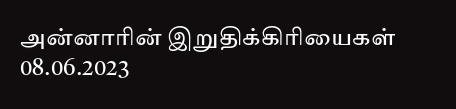அன்னாரின் இறுதிக்கிரியைகள் 08.06.2023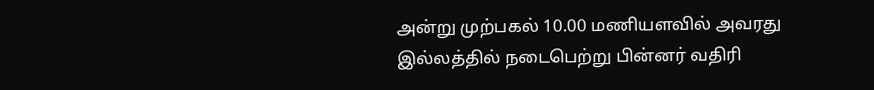அன்று முற்பகல் 10.00 மணியளவில் அவரது இல்லத்தில் நடைபெற்று பின்னர் வதிரி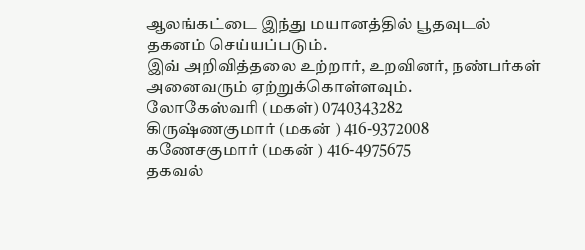ஆலங்கட்டை இந்து மயானத்தில் பூதவுடல் தகனம் செய்யப்படும்.
இவ் அறிவித்தலை உற்றார், உறவினர், நண்பர்கள் அனைவரும் ஏற்றுக்கொள்ளவும்.
லோகேஸ்வரி (மகள்) 0740343282
கிருஷ்ணகுமார் (மகன் ) 416-9372008
கணேசகுமார் (மகன் ) 416-4975675
தகவல்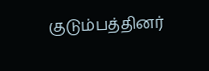குடும்பத்தினர்